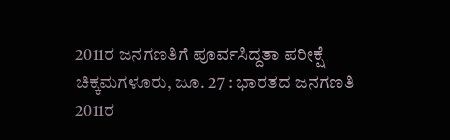2011ರ ಜನಗಣತಿಗೆ ಪೂರ್ವಸಿದ್ದತಾ ಪರೀಕ್ಷೆ
ಚಿಕ್ಕಮಗಳೂರು, ಜೂ. 27 : ಭಾರತದ ಜನಗಣತಿ 2011ರ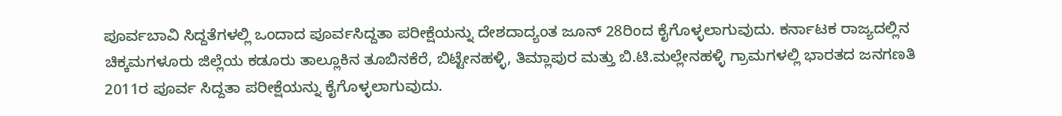ಪೂರ್ವಬಾವಿ ಸಿದ್ದತೆಗಳಲ್ಲಿ ಒಂದಾದ ಪೂರ್ವಸಿದ್ದತಾ ಪರೀಕ್ಷೆಯನ್ನು ದೇಶದಾದ್ಯಂತ ಜೂನ್ 28ರಿಂದ ಕೈಗೊಳ್ಳಲಾಗುವುದು. ಕರ್ನಾಟಕ ರಾಜ್ಯದಲ್ಲಿನ ಚಿಕ್ಕಮಗಳೂರು ಜಿಲ್ಲೆಯ ಕಡೂರು ತಾಲ್ಲೂಕಿನ ತೂಬಿನಕೆರೆ, ಬಿಟ್ಟೇನಹಳ್ಳಿ, ತಿಮ್ಲಾಪುರ ಮತ್ತು ಬಿ.ಟಿ.ಮಲ್ಲೇನಹಳ್ಳಿ ಗ್ರಾಮಗಳಲ್ಲಿ ಭಾರತದ ಜನಗಣತಿ 2011ರ ಪೂರ್ವ ಸಿದ್ದತಾ ಪರೀಕ್ಷೆಯನ್ನು ಕೈಗೊಳ್ಳಲಾಗುವುದು.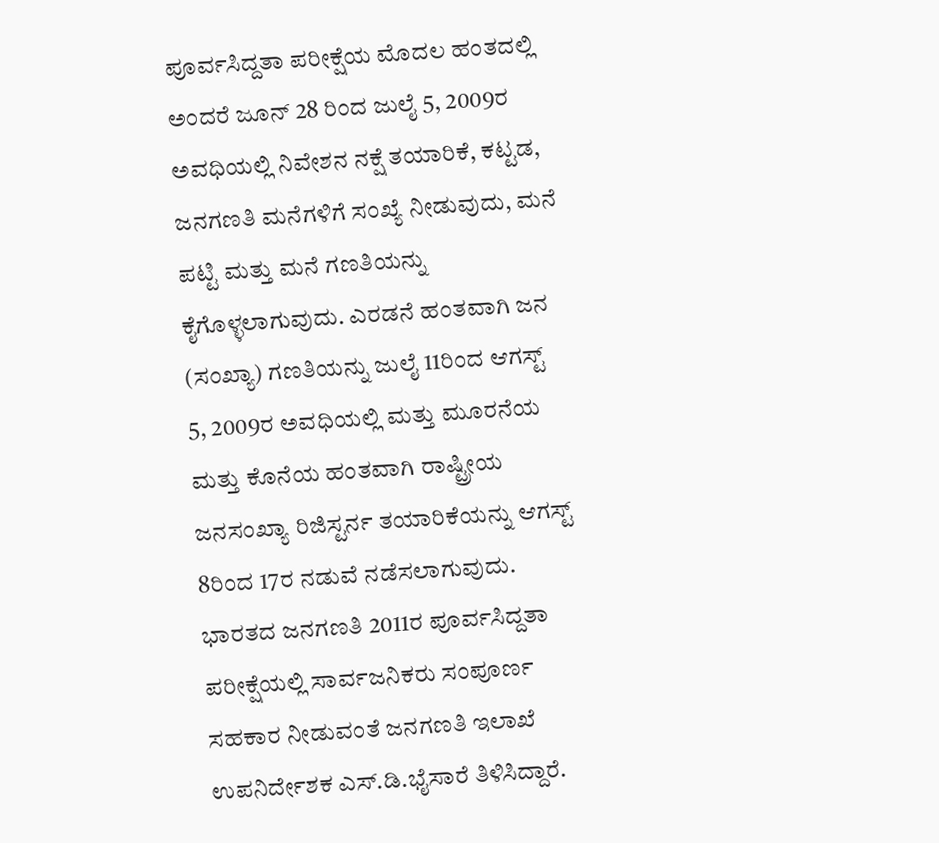ಪೂರ್ವಸಿದ್ದತಾ ಪರೀಕ್ಷೆಯ ಮೊದಲ ಹಂತದಲ್ಲಿ ಅಂದರೆ ಜೂನ್ 28 ರಿಂದ ಜುಲೈ 5, 2009ರ ಅವಧಿಯಲ್ಲಿ ನಿವೇಶನ ನಕ್ಷೆ ತಯಾರಿಕೆ, ಕಟ್ಟಡ, ಜನಗಣತಿ ಮನೆಗಳಿಗೆ ಸಂಖ್ಯೆ ನೀಡುವುದು, ಮನೆ ಪಟ್ಟಿ ಮತ್ತು ಮನೆ ಗಣತಿಯನ್ನು ಕೈಗೊಳ್ಳಲಾಗುವುದು. ಎರಡನೆ ಹಂತವಾಗಿ ಜನ (ಸಂಖ್ಯಾ) ಗಣತಿಯನ್ನು ಜುಲೈ 11ರಿಂದ ಆಗಸ್ಟ್ 5, 2009ರ ಅವಧಿಯಲ್ಲಿ ಮತ್ತು ಮೂರನೆಯ ಮತ್ತು ಕೊನೆಯ ಹಂತವಾಗಿ ರಾಷ್ಟ್ರೀಯ ಜನಸಂಖ್ಯಾ ರಿಜಿಸ್ಟರ್ನ ತಯಾರಿಕೆಯನ್ನು ಆಗಸ್ಟ್ 8ರಿಂದ 17ರ ನಡುವೆ ನಡೆಸಲಾಗುವುದು. ಭಾರತದ ಜನಗಣತಿ 2011ರ ಪೂರ್ವಸಿದ್ದತಾ ಪರೀಕ್ಷೆಯಲ್ಲಿ ಸಾರ್ವಜನಿಕರು ಸಂಪೂರ್ಣ ಸಹಕಾರ ನೀಡುವಂತೆ ಜನಗಣತಿ ಇಲಾಖೆ ಉಪನಿರ್ದೇಶಕ ಎಸ್.ಡಿ.ಭೈಸಾರೆ ತಿಳಿಸಿದ್ದಾರೆ.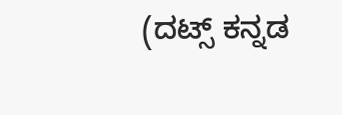(ದಟ್ಸ್ ಕನ್ನಡ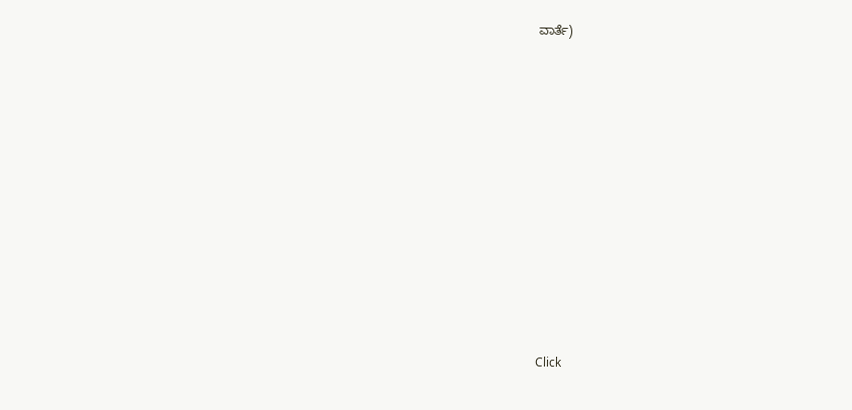ವಾರ್ತೆ)












Click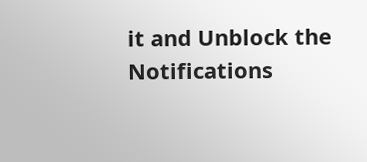it and Unblock the Notifications